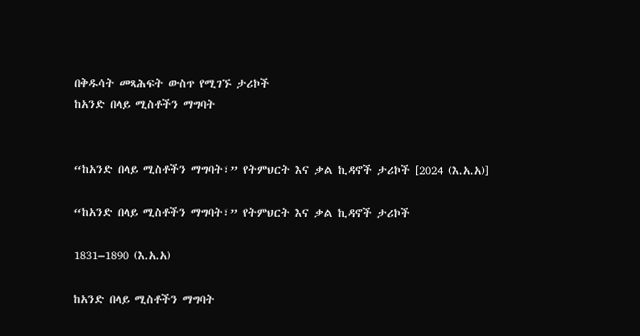በቅዱሳት መጻሕፍት ውስጥ የሚገኙ ታሪኮች
ከአንድ በላይ ሚስቶችን ማግባት


“ከአንድ በላይ ሚስቶችን ማግባት፣” የትምህርት እና ቃል ኪዳኖች ታሪኮች [2024 (እ.አ.አ)]

“ከአንድ በላይ ሚስቶችን ማግባት፣” የትምህርት እና ቃል ኪዳኖች ታሪኮች

1831–1890 (እ.አ.አ)

ከአንድ በላይ ሚስቶችን ማግባት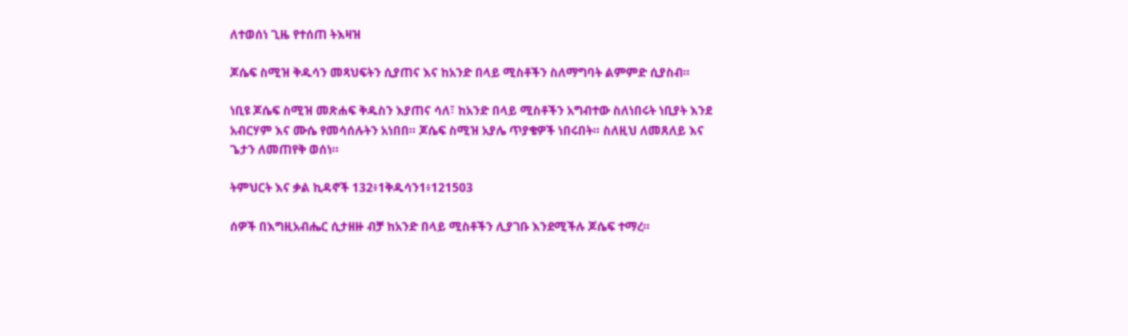ለተወሰነ ጊዜ የተሰጠ ትእዛዝ

ጆሴፍ ስሚዝ ቅዱሳን መጻህፍትን ሲያጠና እና ከአንድ በላይ ሚስቶችን ስለማግባት ልምምድ ሲያስብ።

ነቢዩ ጆሴፍ ስሚዝ መጽሐፍ ቅዱስን እያጠና ሳለ፣ ከአንድ በላይ ሚስቶችን አግብተው ስለነበሩት ነቢያት እንደ አብርሃም እና ሙሴ የመሳሰሉትን አነበበ። ጆሴፍ ስሚዝ አያሌ ጥያቄዎች ነበሩበት። ስለዚህ ለመጸለይ እና ጌታን ለመጠየቅ ወሰነ።

ትምህርት እና ቃል ኪዳኖች 132፥1ቅዱሳን1፥121503

ሰዎች በእግዚአብሔር ሲታዘዙ ብቻ ከአንድ በላይ ሚስቶችን ሊያገቡ እንደሚችሉ ጆሴፍ ተማረ።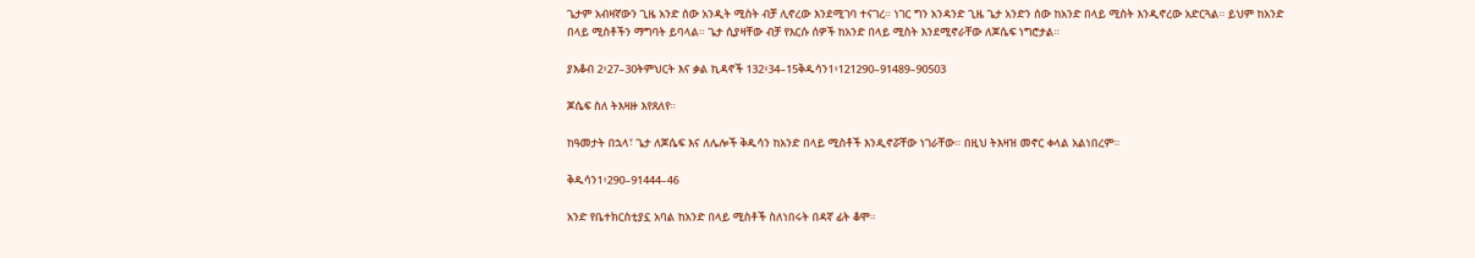ጌታም አብዛኛውን ጊዜ አንድ ሰው አንዲት ሚስት ብቻ ሊኖረው እንደሚገባ ተናገረ። ነገር ግን አንዳንድ ጊዜ ጌታ አንድን ሰው ከአንድ በላይ ሚስት እንዲኖረው አድርጓል። ይህም ከአንድ በላይ ሚስቶችን ማግባት ይባላል። ጌታ ሲያዛቸው ብቻ የእርሱ ሰዎች ከአንድ በላይ ሚስት እንደሚኖራቸው ለጆሴፍ ነግሮታል።

ያእቆብ 2፥27–30ትምህርት እና ቃል ኪዳኖች 132፥34–15ቅዱሳን1፥121290–91489–90503

ጆሴፍ ስለ ትእዛዙ እየጸለየ።

ከዓመታት በኋላ፣ ጌታ ለጆሴፍ እና ለሌሎች ቅዱሳን ከአንድ በላይ ሚስቶች እንዲኖሯቸው ነገራቸው። በዚህ ትእዛዝ መኖር ቀላል አልነበረም።

ቅዱሳን1፥290–91444–46

አንድ የቤተክርስቲያኗ አባል ከአንድ በላይ ሚስቶች ስለነበሩት በዳኛ ፊት ቆሞ።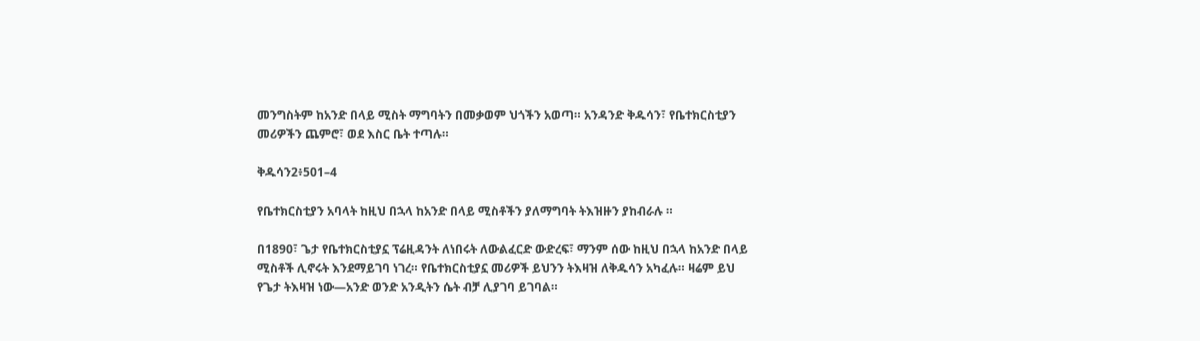መንግስትም ከአንድ በላይ ሚስት ማግባትን በመቃወም ህጎችን አወጣ። አንዳንድ ቅዱሳን፣ የቤተክርስቲያን መሪዎችን ጨምሮ፣ ወደ እስር ቤት ተጣሉ።

ቅዱሳን2፥501–4

የቤተክርስቲያን አባላት ከዚህ በኋላ ከአንድ በላይ ሚስቶችን ያለማግባት ትእዝዙን ያከብራሉ ።

በ1890፣ ጌታ የቤተክርስቲያኗ ፕሬዚዳንት ለነበሩት ለውልፈርድ ውድረፍ፣ ማንም ሰው ከዚህ በኋላ ከአንድ በላይ ሚስቶች ሊኖሩት እንደማይገባ ነገረ። የቤተክርስቲያኗ መሪዎች ይህንን ትእዛዝ ለቅዱሳን አካፈሉ። ዛሬም ይህ የጌታ ትእዛዝ ነው—አንድ ወንድ አንዲትን ሴት ብቻ ሊያገባ ይገባል።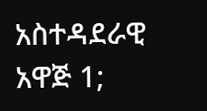አስተዳደራዊ አዋጅ 1;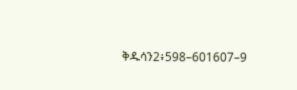ቅዱሳን2፥598–601607–9